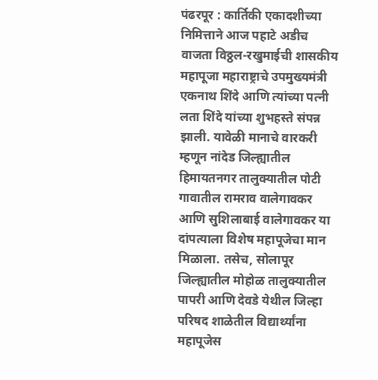पंढरपूर : कार्तिकी एकादशीच्या निमित्ताने आज पहाटे अडीच वाजता विठ्ठल-रखुमाईची शासकीय महापूजा महाराष्ट्राचे उपमुख्यमंत्री एकनाथ शिंदे आणि त्यांच्या पत्नी लता शिंदे यांच्या शुभहस्ते संपन्न झाली. यावेळी मानाचे वारकरी म्हणून नांदेड जिल्ह्यातील हिमायतनगर तालुक्यातील पोटी गावातील रामराव वालेगावकर आणि सुशिलाबाई वालेगावकर या दांपत्याला विशेष महापूजेचा मान मिळाला. तसेच, सोलापूर जिल्ह्यातील मोहोळ तालुक्यातील पापरी आणि देवडे येथील जिल्हा परिषद शाळेतील विद्यार्थ्यांना महापूजेस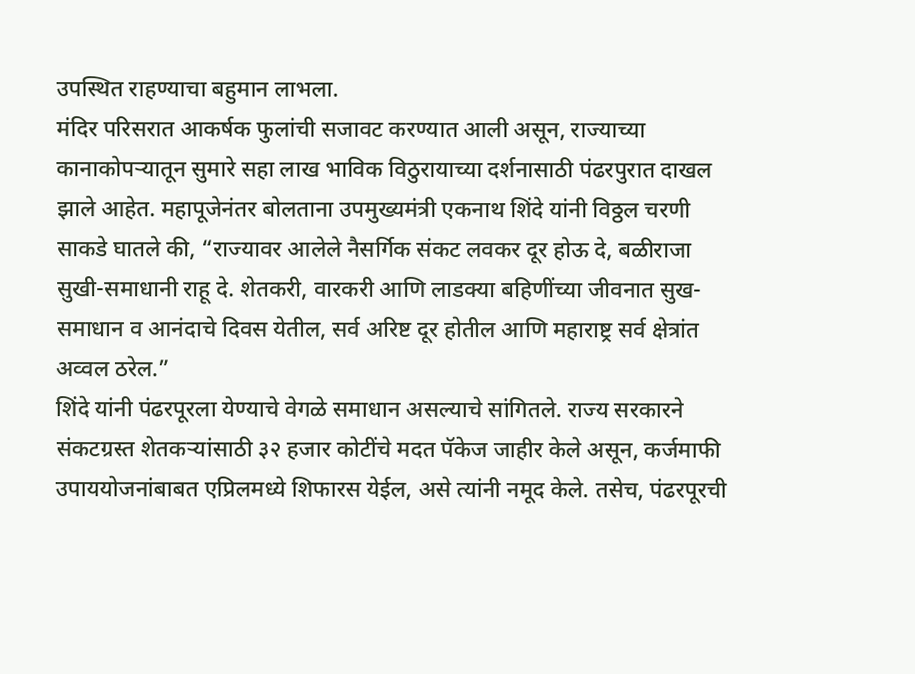उपस्थित राहण्याचा बहुमान लाभला.
मंदिर परिसरात आकर्षक फुलांची सजावट करण्यात आली असून, राज्याच्या कानाकोपऱ्यातून सुमारे सहा लाख भाविक विठुरायाच्या दर्शनासाठी पंढरपुरात दाखल झाले आहेत. महापूजेनंतर बोलताना उपमुख्यमंत्री एकनाथ शिंदे यांनी विठ्ठल चरणी साकडे घातले की, “राज्यावर आलेले नैसर्गिक संकट लवकर दूर होऊ दे, बळीराजा सुखी-समाधानी राहू दे. शेतकरी, वारकरी आणि लाडक्या बहिणींच्या जीवनात सुख-समाधान व आनंदाचे दिवस येतील, सर्व अरिष्ट दूर होतील आणि महाराष्ट्र सर्व क्षेत्रांत अव्वल ठरेल.”
शिंदे यांनी पंढरपूरला येण्याचे वेगळे समाधान असल्याचे सांगितले. राज्य सरकारने संकटग्रस्त शेतकऱ्यांसाठी ३२ हजार कोटींचे मदत पॅकेज जाहीर केले असून, कर्जमाफी उपाययोजनांबाबत एप्रिलमध्ये शिफारस येईल, असे त्यांनी नमूद केले. तसेच, पंढरपूरची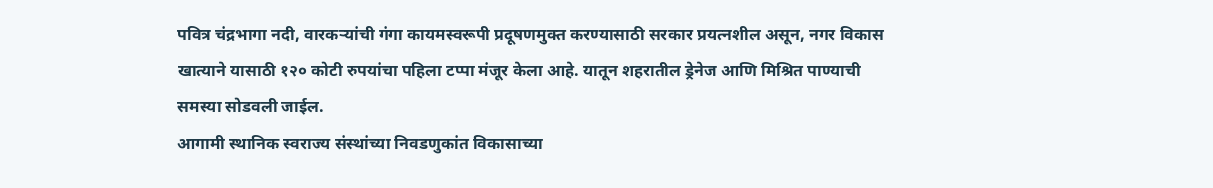पवित्र चंद्रभागा नदी, वारकऱ्यांची गंगा कायमस्वरूपी प्रदूषणमुक्त करण्यासाठी सरकार प्रयत्नशील असून, नगर विकास खात्याने यासाठी १२० कोटी रुपयांचा पहिला टप्पा मंजूर केला आहे. यातून शहरातील ड्रेनेज आणि मिश्रित पाण्याची समस्या सोडवली जाईल.
आगामी स्थानिक स्वराज्य संस्थांच्या निवडणुकांत विकासाच्या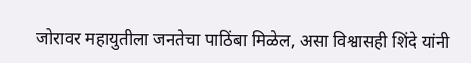जोरावर महायुतीला जनतेचा पाठिंबा मिळेल, असा विश्वासही शिंदे यांनी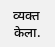व्यक्त केला.